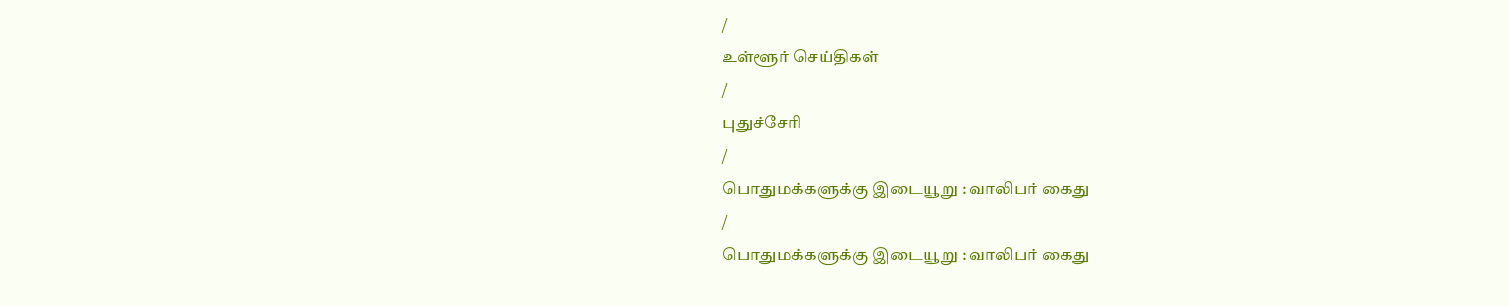/
உள்ளூர் செய்திகள்
/
புதுச்சேரி
/
பொதுமக்களுக்கு இடையூறு : வாலிபர் கைது
/
பொதுமக்களுக்கு இடையூறு : வாலிபர் கைது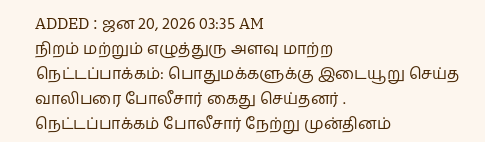ADDED : ஜன 20, 2026 03:35 AM
நிறம் மற்றும் எழுத்துரு அளவு மாற்ற
நெட்டப்பாக்கம்: பொதுமக்களுக்கு இடையூறு செய்த வாலிபரை போலீசார் கைது செய்தனர் .
நெட்டப்பாக்கம் போலீசார் நேற்று முன்தினம்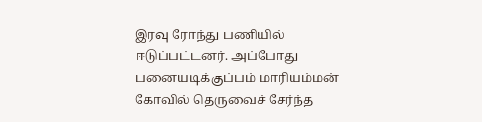இரவு ரோந்து பணியில் ஈடுப்பட்டனர். அப்போது பனையடிக்குப்பம் மாரியம்மன் கோவில் தெருவைச் சேர்ந்த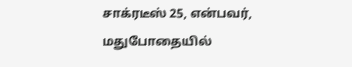சாக்ரடீஸ் 25, என்பவர், மதுபோதையில்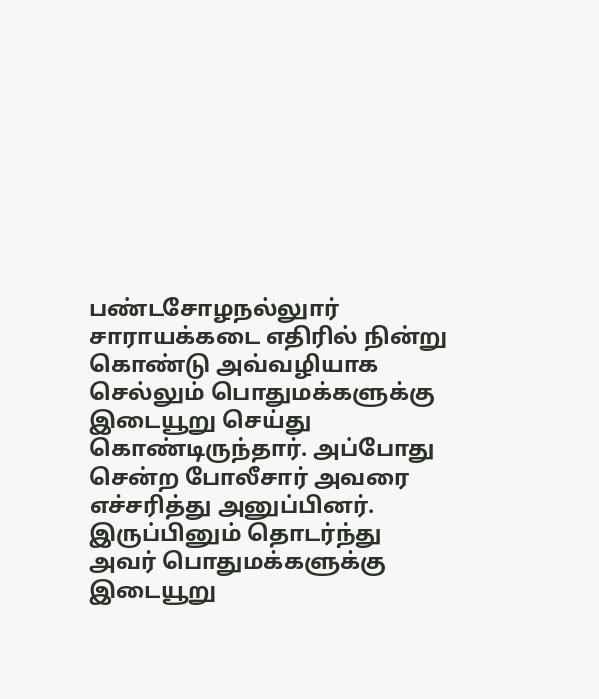பண்டசோழநல்லுார் சாராயக்கடை எதிரில் நின்று கொண்டு அவ்வழியாக செல்லும் பொதுமக்களுக்கு இடையூறு செய்து கொண்டிருந்தார். அப்போது சென்ற போலீசார் அவரை எச்சரித்து அனுப்பினர். இருப்பினும் தொடர்ந்து அவர் பொதுமக்களுக்கு இடையூறு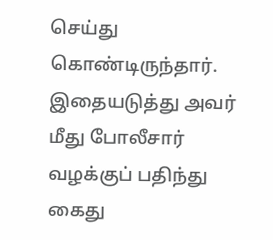செய்து கொண்டிருந்தார். இதையடுத்து அவர் மீது போலீசார் வழக்குப் பதிந்து கைது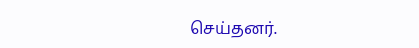செய்தனர்.